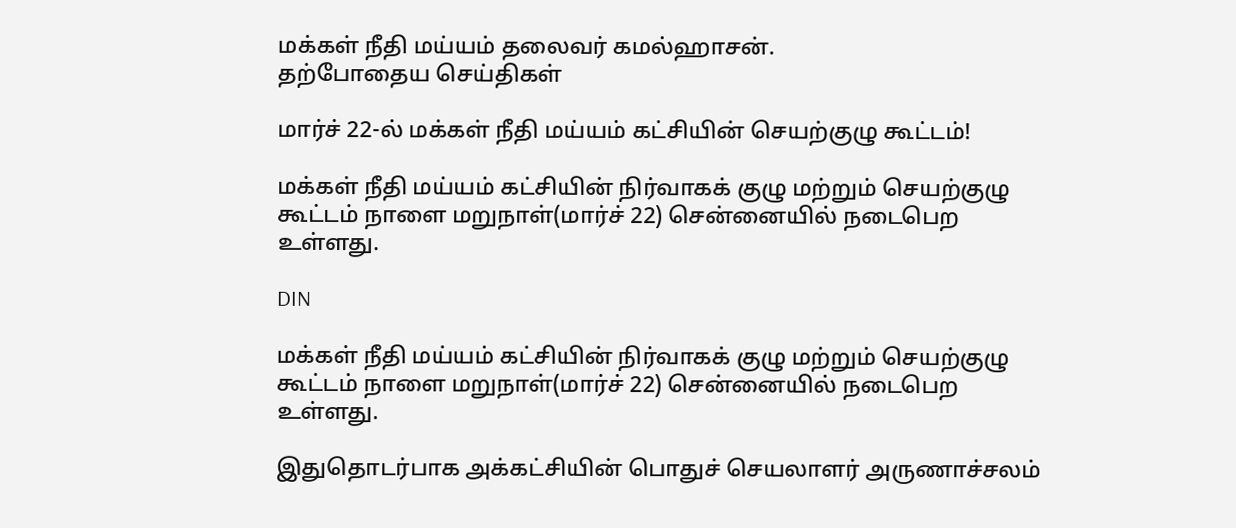மக்கள் நீதி மய்யம் தலைவர் கமல்ஹாசன்.
தற்போதைய செய்திகள்

மார்ச் 22-ல் மக்கள் நீதி மய்யம் கட்சியின் செயற்குழு கூட்டம்!

மக்கள் நீதி மய்யம் கட்சியின் நிர்வாகக் குழு மற்றும் செயற்குழு கூட்டம் நாளை மறுநாள்(மார்ச் 22) சென்னையில் நடைபெற உள்ளது.

DIN

மக்கள் நீதி மய்யம் கட்சியின் நிர்வாகக் குழு மற்றும் செயற்குழு கூட்டம் நாளை மறுநாள்(மார்ச் 22) சென்னையில் நடைபெற உள்ளது.

இதுதொடர்பாக அக்கட்சியின் பொதுச் செயலாளர் அருணாச்சலம்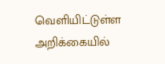வெளியிட்டுள்ள அறிக்கையில்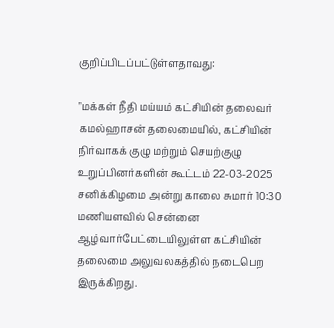குறிப்பிடப்பட்டுள்ளதாவது:

"மக்கள் நீதி மய்யம் கட்சியின் தலைவர் கமல்ஹாசன் தலைமையில், கட்சியின் நிர்வாகக் குழு மற்றும் செயற்குழு உறுப்பினர்களின் கூட்டம் 22-03-2025 சனிக்கிழமை அன்று காலை சுமார் 10:30 மணியளவில் சென்னை ஆழ்வார்பேட்டையிலுள்ள கட்சியின் தலைமை அலுவலகத்தில் நடைபெற இருக்கிறது.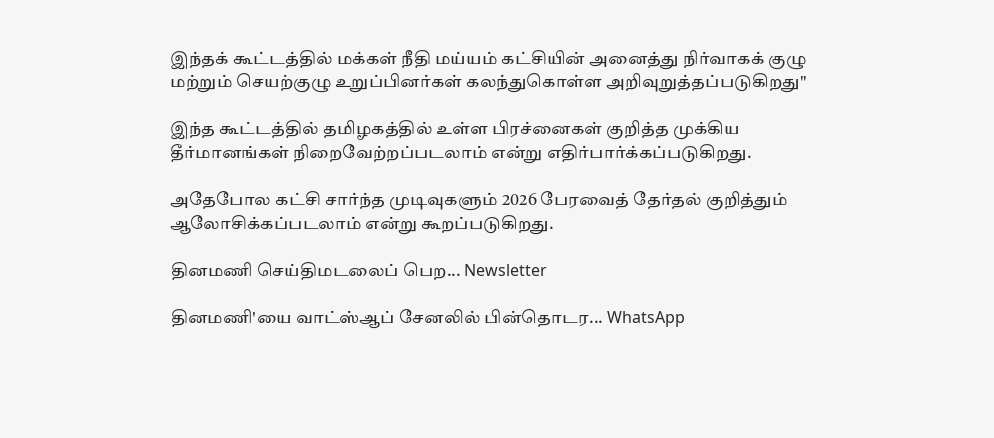இந்தக் கூட்டத்தில் மக்கள் நீதி மய்யம் கட்சியின் அனைத்து நிர்வாகக் குழு மற்றும் செயற்குழு உறுப்பினர்கள் கலந்துகொள்ள அறிவுறுத்தப்படுகிறது"

இந்த கூட்டத்தில் தமிழகத்தில் உள்ள பிரச்னைகள் குறித்த முக்கிய தீர்மானங்கள் நிறைவேற்றப்படலாம் என்று எதிர்பார்க்கப்படுகிறது.

அதேபோல கட்சி சார்ந்த முடிவுகளும் 2026 பேரவைத் தேர்தல் குறித்தும் ஆலோசிக்கப்படலாம் என்று கூறப்படுகிறது.

தினமணி செய்திமடலைப் பெற... Newsletter

தினமணி'யை வாட்ஸ்ஆப் சேனலில் பின்தொடர... WhatsApp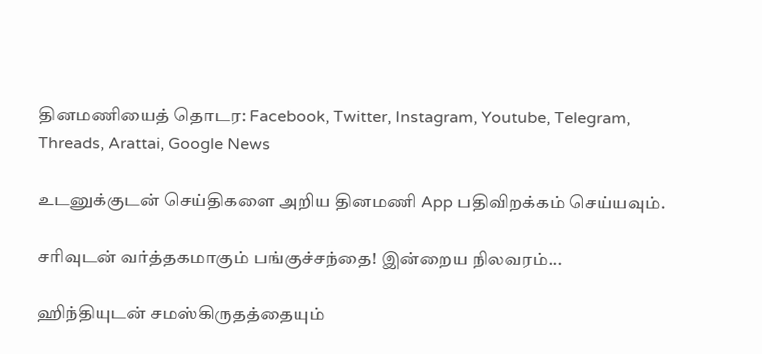தினமணியைத் தொடர: Facebook, Twitter, Instagram, Youtube, Telegram, Threads, Arattai, Google News

உடனுக்குடன் செய்திகளை அறிய தினமணி App பதிவிறக்கம் செய்யவும்.

சரிவுடன் வர்த்தகமாகும் பங்குச்சந்தை! இன்றைய நிலவரம்...

ஹிந்தியுடன் சமஸ்கிருதத்தையும்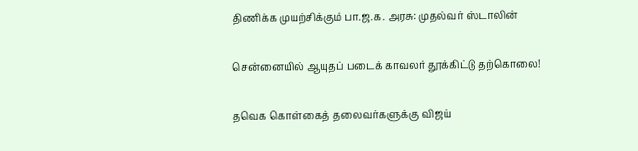திணிக்க முயற்சிக்கும் பா.ஜ.க. அரசு: முதல்வர் ஸ்டாலின்

சென்னையில் ஆயுதப் படைக் காவலர் தூக்கிட்டு தற்கொலை!

தவெக கொள்கைத் தலைவர்களுக்கு விஜய்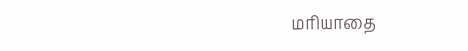மரியாதை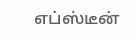எப்ஸ்டீன்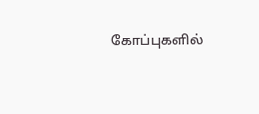கோப்புகளில்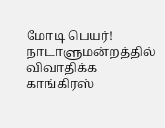மோடி பெயர்! நாடாளுமன்றத்தில் விவாதிக்க காங்கிரஸ்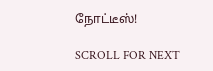நோட்டீஸ்!

SCROLL FOR NEXT